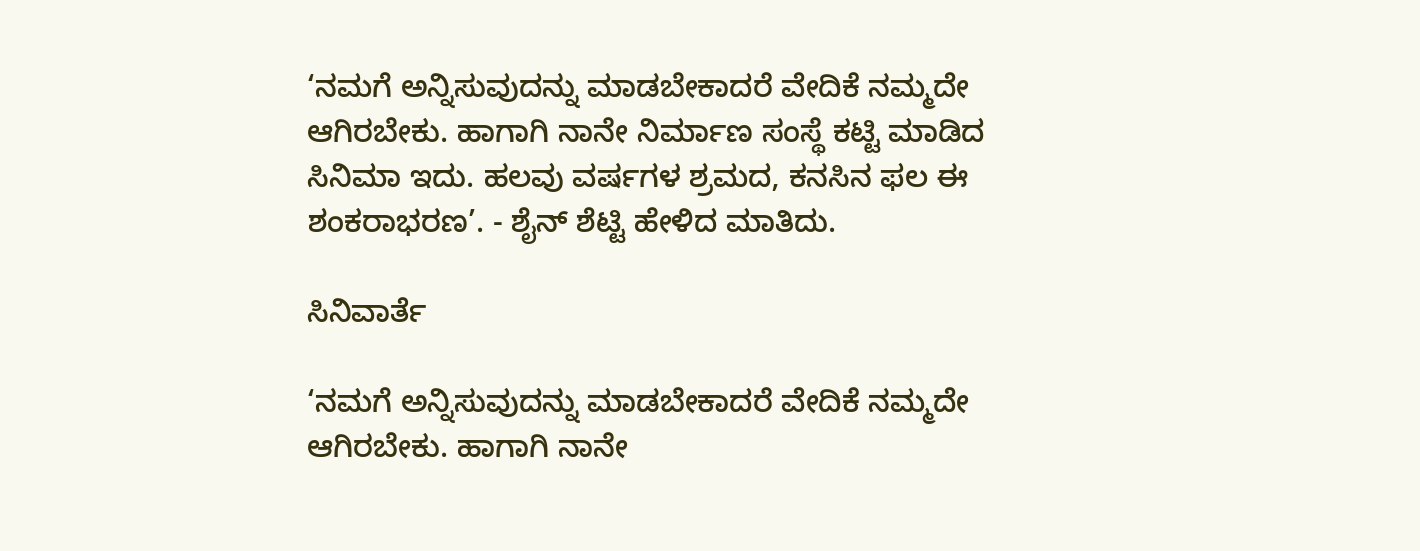‘ನಮಗೆ ಅನ್ನಿಸುವುದನ್ನು ಮಾಡಬೇಕಾದರೆ ವೇದಿಕೆ ನಮ್ಮದೇ ಆಗಿರಬೇಕು. ಹಾಗಾಗಿ ನಾನೇ ನಿರ್ಮಾಣ ಸಂಸ್ಥೆ ಕಟ್ಟಿ ಮಾಡಿದ ಸಿನಿಮಾ ಇದು. ಹಲವು ವರ್ಷಗಳ ಶ್ರಮದ, ಕನಸಿನ ಫಲ ಈ ಶಂಕರಾಭರಣ’. - ಶೈನ್ ಶೆಟ್ಟಿ ಹೇಳಿದ ಮಾತಿದು.

ಸಿನಿವಾರ್ತೆ

‘ನಮಗೆ ಅನ್ನಿಸುವುದನ್ನು ಮಾಡಬೇಕಾದರೆ ವೇದಿಕೆ ನಮ್ಮದೇ ಆಗಿರಬೇಕು. ಹಾಗಾಗಿ ನಾನೇ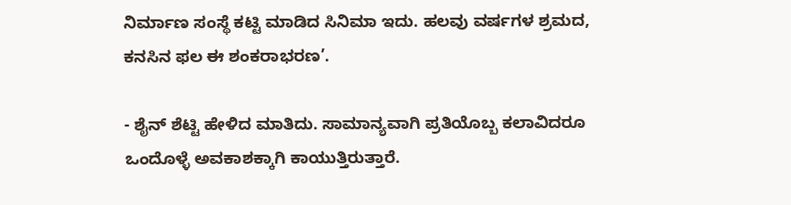ನಿರ್ಮಾಣ ಸಂಸ್ಥೆ ಕಟ್ಟಿ ಮಾಡಿದ ಸಿನಿಮಾ ಇದು. ಹಲವು ವರ್ಷಗಳ ಶ್ರಮದ, ಕನಸಿನ ಫಲ ಈ ಶಂಕರಾಭರಣ’.

- ಶೈನ್ ಶೆಟ್ಟಿ ಹೇಳಿದ ಮಾತಿದು. ಸಾಮಾನ್ಯವಾಗಿ ಪ್ರತಿಯೊಬ್ಬ ಕಲಾವಿದರೂ ಒಂದೊಳ್ಳೆ ಅವಕಾಶಕ್ಕಾಗಿ ಕಾಯುತ್ತಿರುತ್ತಾರೆ.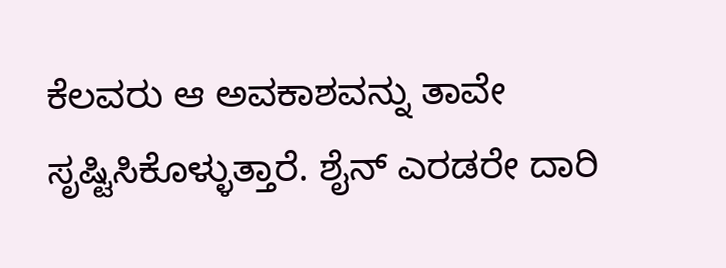ಕೆಲವರು ಆ ಅವಕಾಶವನ್ನು ತಾವೇ ಸೃಷ್ಟಿಸಿಕೊಳ್ಳುತ್ತಾರೆ. ಶೈನ್ ಎರಡರೇ ದಾರಿ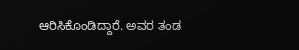ಆರಿಸಿಕೊಂಡಿದ್ದಾರೆ. ಅವರ ತಂಡ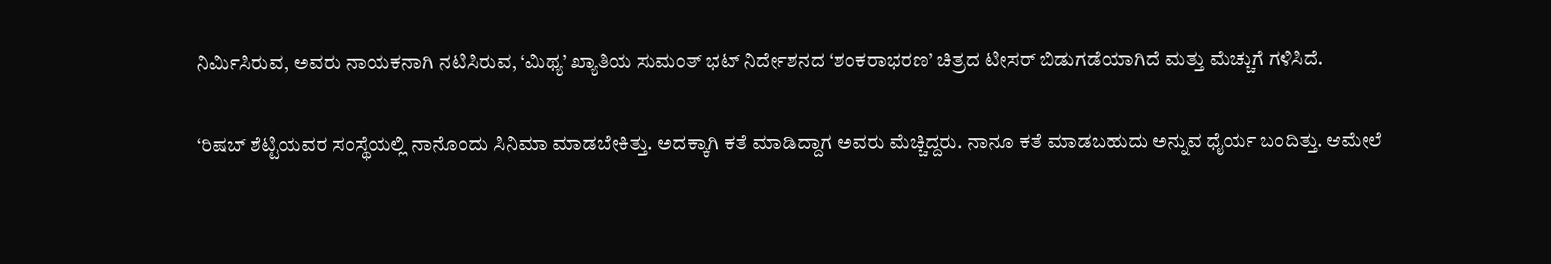ನಿರ್ಮಿಸಿರುವ, ಅವರು ನಾಯಕನಾಗಿ ನಟಿಸಿರುವ, ‘ಮಿಥ್ಯ’ ಖ್ಯಾತಿಯ ಸುಮಂತ್ ಭಟ್ ನಿರ್ದೇಶನದ ‘ಶಂಕರಾಭರಣ’ ಚಿತ್ರದ ಟೀಸರ್‌ ಬಿಡುಗಡೆಯಾಗಿದೆ ಮತ್ತು ಮೆಚ್ಚುಗೆ ಗಳಿಸಿದೆ.

‘ರಿಷಬ್ ಶೆಟ್ಟಿಯವರ ಸಂಸ್ಥೆಯಲ್ಲಿ ನಾನೊಂದು ಸಿನಿಮಾ ಮಾಡಬೇಕಿತ್ತು. ಅದಕ್ಕಾಗಿ ಕತೆ ಮಾಡಿದ್ದಾಗ ಅವರು ಮೆಚ್ಚಿದ್ದರು. ನಾನೂ ಕತೆ ಮಾಡಬಹುದು ಅನ್ನುವ ಧೈರ್ಯ ಬಂದಿತ್ತು. ಆಮೇಲೆ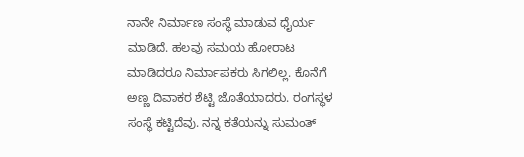ನಾನೇ ನಿರ್ಮಾಣ ಸಂಸ್ಥೆ ಮಾಡುವ ಧೈರ್ಯ ಮಾಡಿದೆ. ಹಲವು ಸಮಯ ಹೋರಾಟ ಮಾಡಿದರೂ ನಿರ್ಮಾಪಕರು ಸಿಗಲಿಲ್ಲ. ಕೊನೆಗೆ ಅಣ್ಣ ದಿವಾಕರ ಶೆಟ್ಟಿ ಜೊತೆಯಾದರು. ರಂಗಸ್ಥಳ ಸಂಸ್ಥೆ ಕಟ್ಟಿದೆವು. ನನ್ನ ಕತೆಯನ್ನು ಸುಮಂತ್‌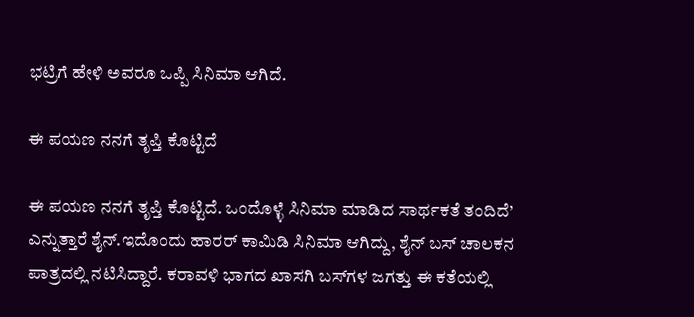ಭಟ್ರಿಗೆ ಹೇಳಿ ಅವರೂ ಒಪ್ಪಿ ಸಿನಿಮಾ ಆಗಿದೆ.

ಈ ಪಯಣ ನನಗೆ ತೃಪ್ತಿ ಕೊಟ್ಟಿದೆ

ಈ ಪಯಣ ನನಗೆ ತೃಪ್ತಿ ಕೊಟ್ಟಿದೆ. ಒಂದೊಳ್ಳೆ ಸಿನಿಮಾ ಮಾಡಿದ ಸಾರ್ಥಕತೆ ತಂದಿದೆ’ ಎನ್ನುತ್ತಾರೆ ಶೈನ್.ಇದೊಂದು ಹಾರರ್ ಕಾಮಿಡಿ ಸಿನಿಮಾ ಆಗಿದ್ದು, ಶೈನ್ ಬಸ್‌ ಚಾಲಕನ ಪಾತ್ರದಲ್ಲಿ ನಟಿಸಿದ್ದಾರೆ. ಕರಾವಳಿ ಭಾಗದ ಖಾಸಗಿ ಬಸ್‌ಗಳ ಜಗತ್ತು ಈ ಕತೆಯಲ್ಲಿ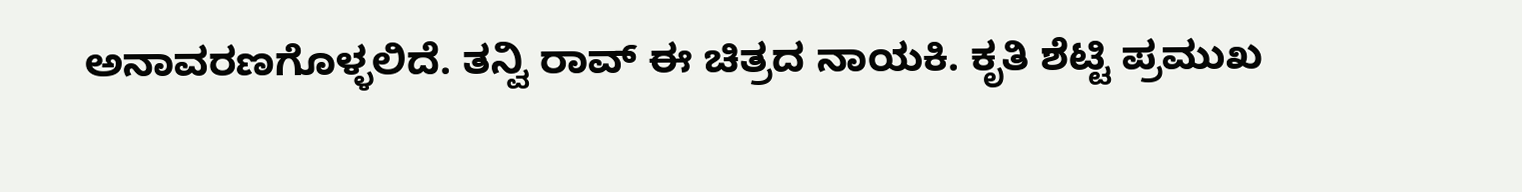ಅನಾವರಣಗೊಳ್ಳಲಿದೆ. ತನ್ವಿ ರಾವ್ ಈ ಚಿತ್ರದ ನಾಯಕಿ. ಕೃತಿ ಶೆಟ್ಟಿ ಪ್ರಮುಖ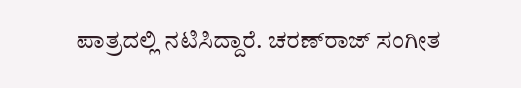ಪಾತ್ರದಲ್ಲಿ ನಟಿಸಿದ್ದಾರೆ. ಚರಣ್‌ರಾಜ್‌ ಸಂಗೀತ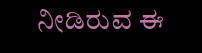ನೀಡಿರುವ ಈ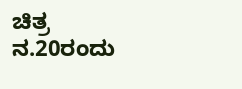ಚಿತ್ರ ನ.20ರಂದು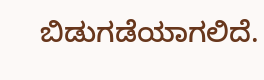ಬಿಡುಗಡೆಯಾಗಲಿದೆ.